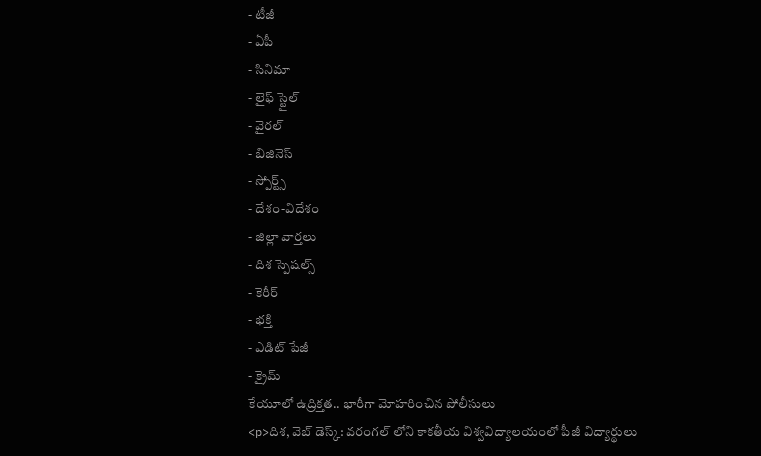- టీజీ
- ఏపీ
- సినిమా
- లైఫ్ స్టైల్
- వైరల్
- బిజినెస్
- స్పోర్ట్స్
- దేశం-విదేశం
- జిల్లా వార్తలు
- దిశ స్పెషల్స్
- కెరీర్
- భక్తి
- ఎడిట్ పేజీ
- క్రైమ్
కేయూలో ఉద్రిక్తత.. భారీగా మోహరించిన పోలీసులు
<p>దిశ, వెబ్ డెస్క్: వరంగల్ లోని కాకతీయ విశ్వవిద్యాలయంలో పీజీ విద్యార్థులు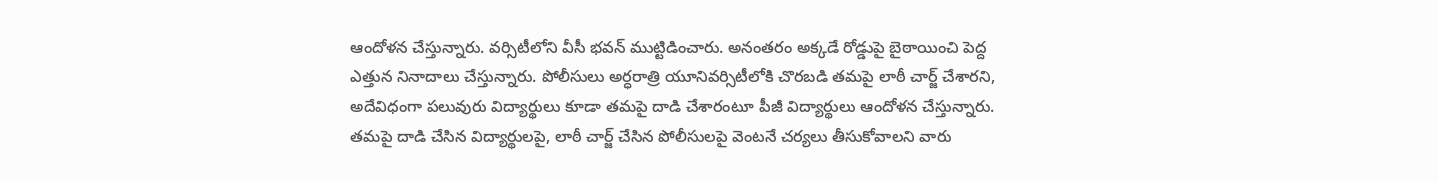ఆందోళన చేస్తున్నారు. వర్సిటీలోని వీసీ భవన్ ముట్టిడించారు. అనంతరం అక్కడే రోడ్డుపై బైఠాయించి పెద్ద ఎత్తున నినాదాలు చేస్తున్నారు. పోలీసులు అర్ధరాత్రి యూనివర్సిటీలోకి చొరబడి తమపై లాఠీ చార్జ్ చేశారని, అదేవిధంగా పలువురు విద్యార్థులు కూడా తమపై దాడి చేశారంటూ పీజీ విద్యార్థులు ఆందోళన చేస్తున్నారు. తమపై దాడి చేసిన విద్యార్థులపై, లాఠీ చార్జ్ చేసిన పోలీసులపై వెంటనే చర్యలు తీసుకోవాలని వారు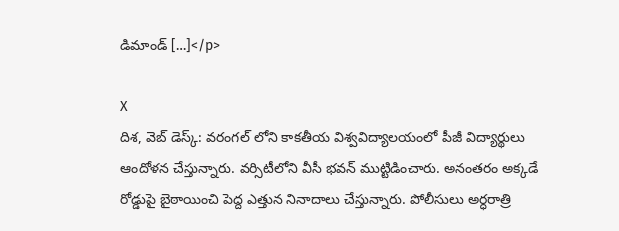డిమాండ్ […]</p>

X
దిశ, వెబ్ డెస్క్: వరంగల్ లోని కాకతీయ విశ్వవిద్యాలయంలో పీజీ విద్యార్థులు ఆందోళన చేస్తున్నారు. వర్సిటీలోని వీసీ భవన్ ముట్టిడించారు. అనంతరం అక్కడే రోడ్డుపై బైఠాయించి పెద్ద ఎత్తున నినాదాలు చేస్తున్నారు. పోలీసులు అర్ధరాత్రి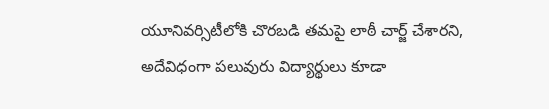యూనివర్సిటీలోకి చొరబడి తమపై లాఠీ చార్జ్ చేశారని, అదేవిధంగా పలువురు విద్యార్థులు కూడా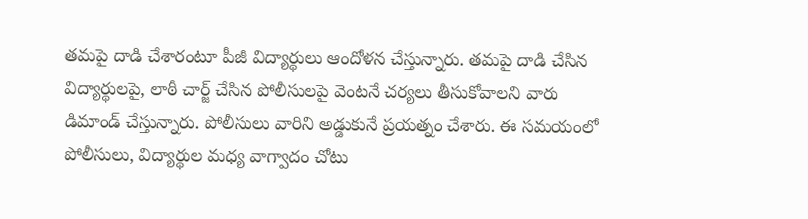తమపై దాడి చేశారంటూ పీజీ విద్యార్థులు ఆందోళన చేస్తున్నారు. తమపై దాడి చేసిన విద్యార్థులపై, లాఠీ చార్జ్ చేసిన పోలీసులపై వెంటనే చర్యలు తీసుకోవాలని వారు డిమాండ్ చేస్తున్నారు. పోలీసులు వారిని అడ్డుకునే ప్రయత్నం చేశారు. ఈ సమయంలో పోలీసులు, విద్యార్థుల మధ్య వాగ్వాదం చోటు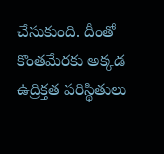చేసుకుంది. దీంతో కొంతమేరకు అక్కడ ఉద్రిక్తత పరిస్థితులు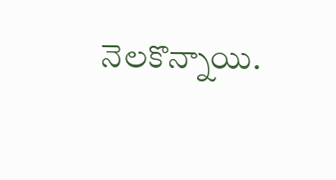నెలకొన్నాయి.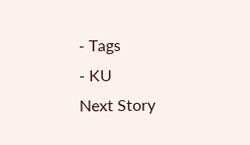- Tags
- KU
Next Story